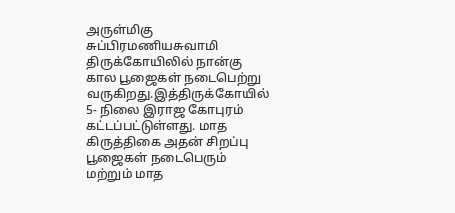அருள்மிகு சுப்பிரமணியசுவாமி திருக்கோயிலில் நான்கு கால பூஜைகள் நடைபெற்று வருகிறது.இத்திருக்கோயில் 5- நிலை இராஜ கோபுரம் கட்டப்பட்டுள்ளது. மாத கிருத்திகை அதன் சிறப்பு பூஜைகள் நடைபெரும் மற்றும் மாத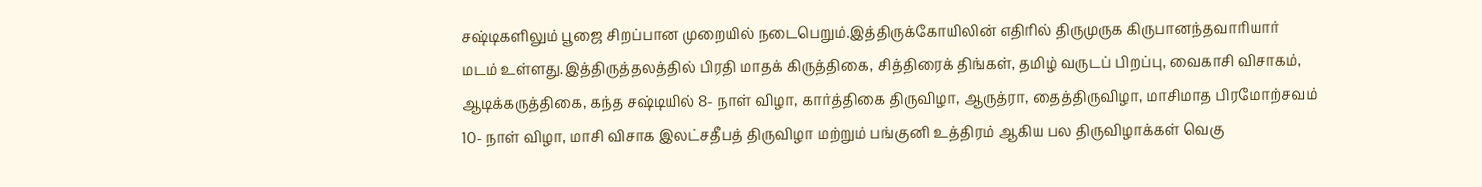சஷ்டிகளிலும் பூஜை சிறப்பான முறையில் நடைபெறும்.இத்திருக்கோயிலின் எதிரில் திருமுருக கிருபானந்தவாரியார் மடம் உள்ளது.இத்திருத்தலத்தில் பிரதி மாதக் கிருத்திகை, சித்திரைக் திங்கள், தமிழ் வருடப் பிறப்பு, வைகாசி விசாகம், ஆடிக்கருத்திகை, கந்த சஷ்டியில் 8- நாள் விழா, கார்த்திகை திருவிழா, ஆருத்ரா, தைத்திருவிழா, மாசிமாத பிரமோற்சவம் 10- நாள் விழா, மாசி விசாக இலட்சதீபத் திருவிழா மற்றும் பங்குனி உத்திரம் ஆகிய பல திருவிழாக்கள் வெகு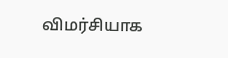விமர்சியாக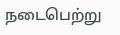நடைபெற்று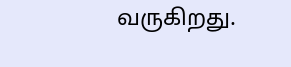வருகிறது.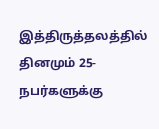இத்திருத்தலத்தில் தினமும் 25- நபர்களுக்கு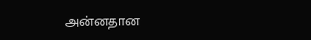அன்னதான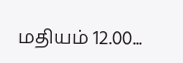மதியம் 12.00...